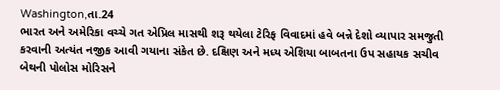Washington,તા.24
ભારત અને અમેરિકા વચ્ચે ગત એપ્રિલ માસથી શરૂ થયેલા ટેરિફ વિવાદમાં હવે બન્ને દેશો વ્યાપાર સમજુતી કરવાની અત્યંત નજીક આવી ગયાના સંકેત છે. દક્ષિણ અને મધ્ય એશિયા બાબતના ઉપ સહાયક સચીવ બેથની પોલોસ મોરિસને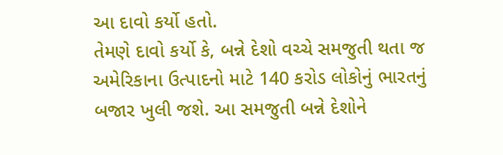આ દાવો કર્યો હતો.
તેમણે દાવો કર્યો કે, બન્ને દેશો વચ્ચે સમજુતી થતા જ અમેરિકાના ઉત્પાદનો માટે 140 કરોડ લોકોનું ભારતનું બજાર ખુલી જશે. આ સમજુતી બન્ને દેશોને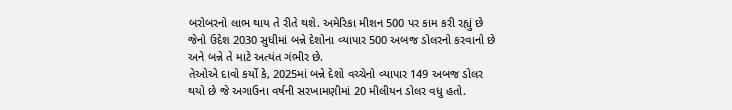બરોબરનો લાભ થાય તે રીતે થશે. અમેરિકા મીશન 500 પર કામ કરી રહ્યું છે જેનો ઉદેશ 2030 સુધીમાં બન્ને દેશોના વ્યાપાર 500 અબજ ડોલરનો કરવાનો છે અને બન્ને તે માટે અત્યંત ગંભીર છે.
તેઓએ દાવો કર્યો કે, 2025માં બન્ને દેશો વચ્ચેનો વ્યાપાર 149 અબજ ડોલર થયો છે જે અગાઉના વર્ષની સરખામણીમાં 20 મીલીયન ડોલર વધુ હતો.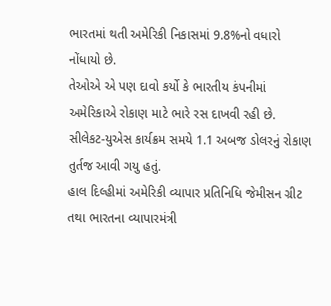ભારતમાં થતી અમેરિકી નિકાસમાં 9.8%નો વધારો નોંધાયો છે.
તેઓએ એ પણ દાવો કર્યો કે ભારતીય કંપનીમાં અમેરિકાએ રોકાણ માટે ભારે રસ દાખવી રહી છે. સીલેકટ-યુએસ કાર્યક્રમ સમયે 1.1 અબજ ડોલરનું રોકાણ તુર્તજ આવી ગયુ હતું.
હાલ દિલ્હીમાં અમેરિકી વ્યાપાર પ્રતિનિધિ જેમીસન ગ્રીટ તથા ભારતના વ્યાપારમંત્રી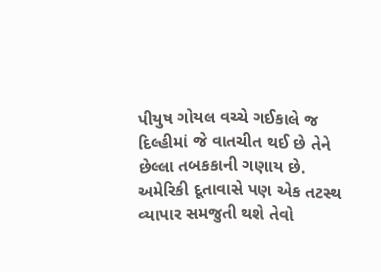પીયુષ ગોયલ વચ્ચે ગઈકાલે જ દિલ્હીમાં જે વાતચીત થઈ છે તેને છેલ્લા તબકકાની ગણાય છે. અમેરિકી દૂતાવાસે પણ એક તટસ્થ વ્યાપાર સમજુતી થશે તેવો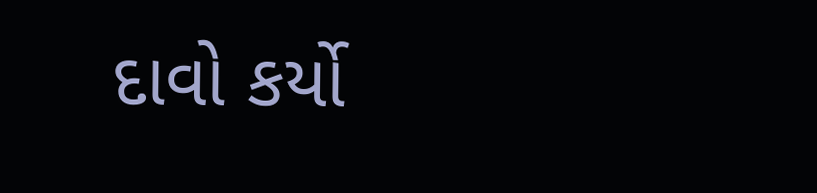દાવો કર્યો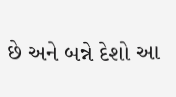છે અને બન્ને દેશો આ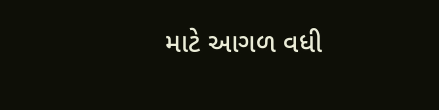માટે આગળ વધી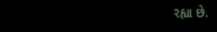રહ્યા છે.